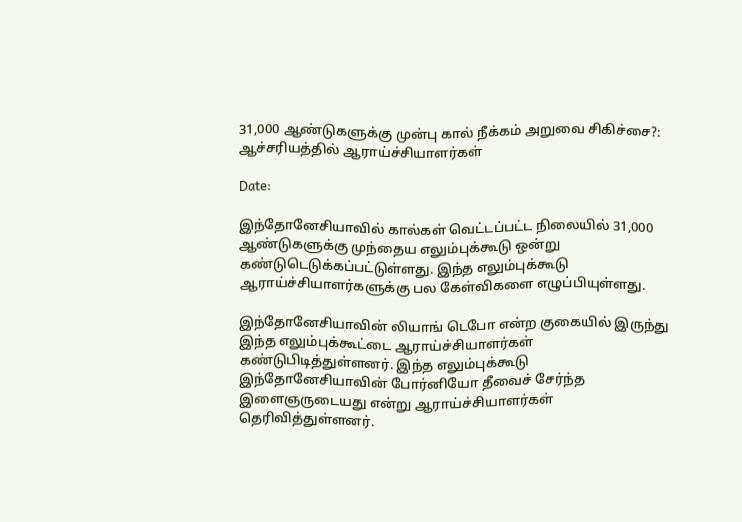31,000 ஆண்டுகளுக்கு முன்பு கால் நீக்கம் அறுவை சிகிச்சை?: ஆச்சரியத்தில் ஆராய்ச்சியாளர்கள்

Date:

இந்தோனேசியாவில் கால்கள் வெட்டப்பட்ட நிலையில் 31,000 ஆண்டுகளுக்கு முந்தைய எலும்புக்கூடு ஒன்று கண்டுடெடுக்கப்பட்டுள்ளது. இந்த எலும்புக்கூடு ஆராய்ச்சியாளர்களுக்கு பல கேள்விகளை எழுப்பியுள்ளது.

இந்தோனேசியாவின் லியாங் டெபோ என்ற குகையில் இருந்து இந்த எலும்புக்கூட்டை ஆராய்ச்சியாளர்கள் கண்டுபிடித்துள்ளனர். இந்த எலும்புக்கூடு இந்தோனேசியாவின் போர்னியோ தீவைச் சேர்ந்த இளைஞருடையது என்று ஆராய்ச்சியாளர்கள் தெரிவித்துள்ளனர்.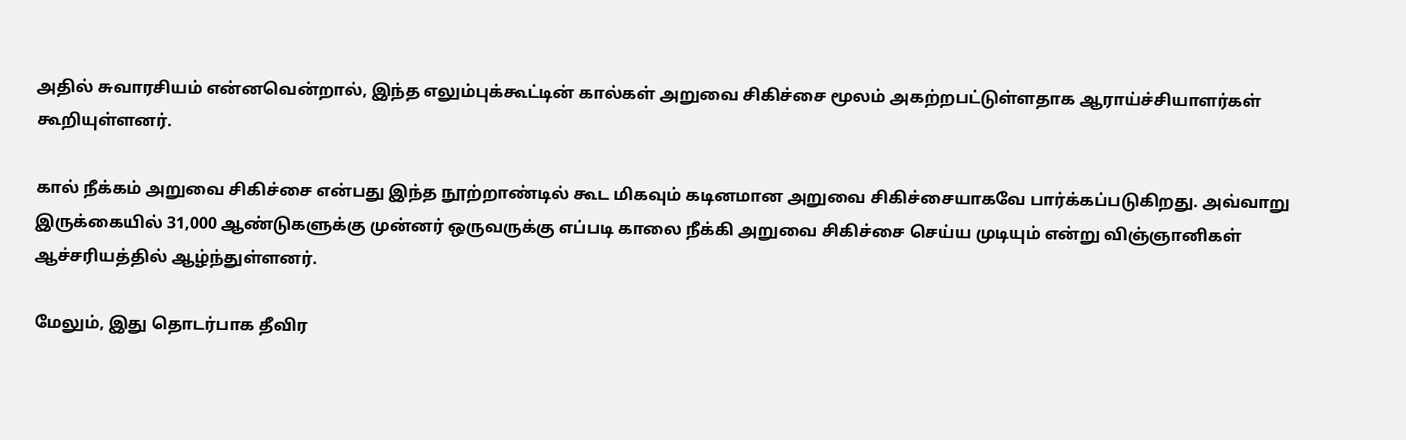அதில் சுவாரசியம் என்னவென்றால், இந்த எலும்புக்கூட்டின் கால்கள் அறுவை சிகிச்சை மூலம் அகற்றபட்டுள்ளதாக ஆராய்ச்சியாளர்கள் கூறியுள்ளனர்.

கால் நீக்கம் அறுவை சிகிச்சை என்பது இந்த நூற்றாண்டில் கூட மிகவும் கடினமான அறுவை சிகிச்சையாகவே பார்க்கப்படுகிறது. அவ்வாறு இருக்கையில் 31,000 ஆண்டுகளுக்கு முன்னர் ஒருவருக்கு எப்படி காலை நீக்கி அறுவை சிகிச்சை செய்ய முடியும் என்று விஞ்ஞானிகள் ஆச்சரியத்தில் ஆழ்ந்துள்ளனர்.

மேலும், இது தொடர்பாக தீவிர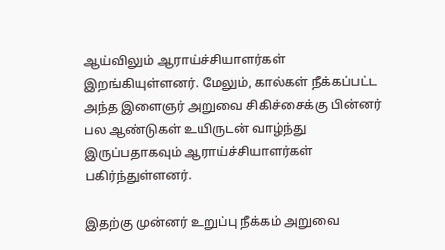ஆய்விலும் ஆராய்ச்சியாளர்கள் இறங்கியுள்ளனர். மேலும், கால்கள் நீக்கப்பட்ட அந்த இளைஞர் அறுவை சிகிச்சைக்கு பின்னர் பல ஆண்டுகள் உயிருடன் வாழ்ந்து இருப்பதாகவும் ஆராய்ச்சியாளர்கள் பகிர்ந்துள்ளனர்.

இதற்கு முன்னர் உறுப்பு நீக்கம் அறுவை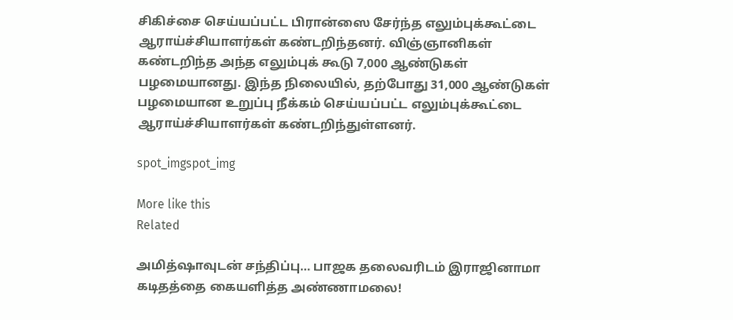சிகிச்சை செய்யப்பட்ட பிரான்ஸை சேர்ந்த எலும்புக்கூட்டை ஆராய்ச்சியாளர்கள் கண்டறிந்தனர். விஞ்ஞானிகள் கண்டறிந்த அந்த எலும்புக் கூடு 7,000 ஆண்டுகள் பழமையானது. இந்த நிலையில், தற்போது 31,000 ஆண்டுகள் பழமையான உறுப்பு நீக்கம் செய்யப்பட்ட எலும்புக்கூட்டை ஆராய்ச்சியாளர்கள் கண்டறிந்துள்ளனர்.

spot_imgspot_img

More like this
Related

அமித்ஷாவுடன் சந்திப்பு… பாஜக தலைவரிடம் இராஜினாமா கடிதத்தை கையளித்த அண்ணாமலை!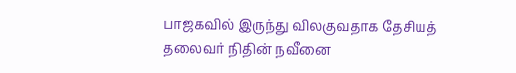பாஜகவில் இருந்து விலகுவதாக தேசியத் தலைவர் நிதின் நவீனை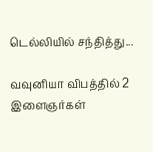டெல்லியில் சந்தித்து...

வவுனியா விபத்தில் 2 இளைஞர்கள்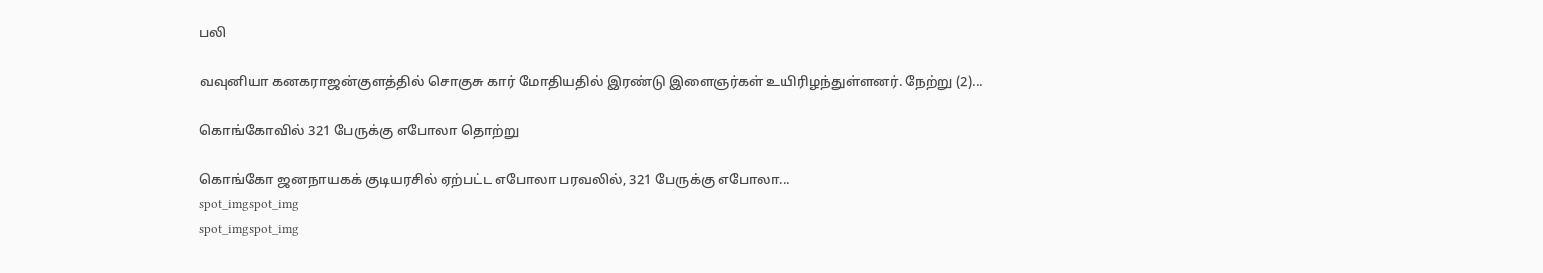பலி

வவுனியா கனகராஜன்குளத்தில் சொகுசு கார் மோதியதில் இரண்டு இளைஞர்கள் உயிரிழந்துள்ளனர். நேற்று (2)...

கொங்கோவில் 321 பேருக்கு எபோலா தொற்று

கொங்கோ ஜனநாயகக் குடியரசில் ஏற்பட்ட எபோலா பரவலில், 321 பேருக்கு எபோலா...
spot_imgspot_img
spot_imgspot_img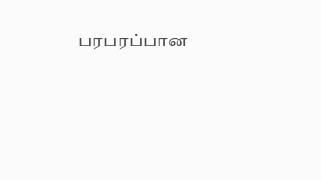பரபரப்பான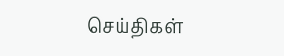செய்திகள்